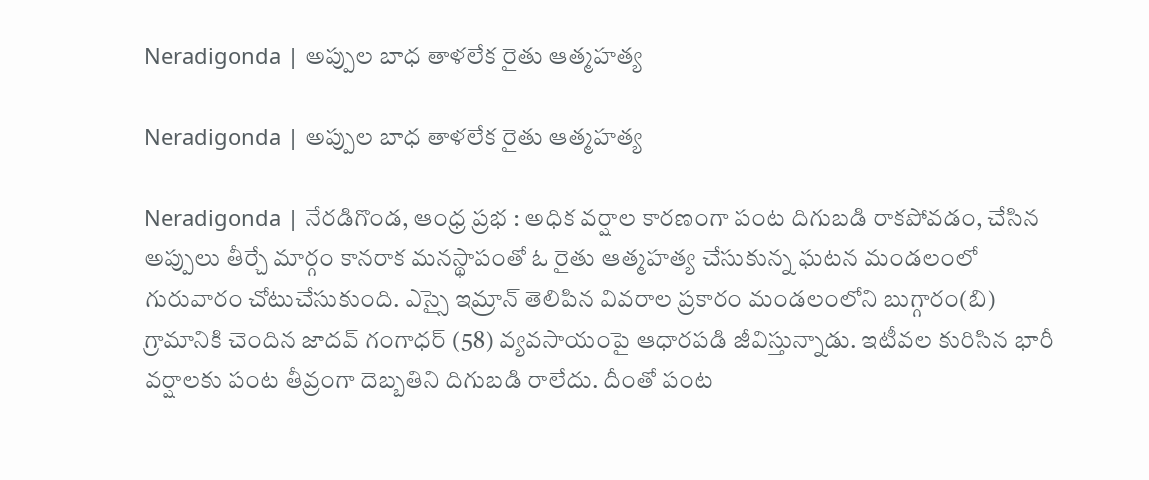Neradigonda | అప్పుల బాధ తాళలేక రైతు ఆత్మహత్య

Neradigonda | అప్పుల బాధ తాళలేక రైతు ఆత్మహత్య

Neradigonda | నేరడిగొండ, ఆంధ్ర ప్రభ : అధిక వర్షాల కారణంగా పంట దిగుబడి రాకపోవడం, చేసిన అప్పులు తీర్చే మార్గం కానరాక మనస్థాపంతో ఓ రైతు ఆత్మహత్య చేసుకున్న ఘటన మండలంలో గురువారం చోటుచేసుకుంది. ఎస్సై ఇమ్రాన్‌ తెలిపిన వివరాల ప్రకారం మండలంలోని బుగ్గారం(బి) గ్రామానికి చెందిన జాదవ్‌ గంగాధర్‌ (58) వ్యవసాయంపై ఆధారపడి జీవిస్తున్నాడు. ఇటీవల కురిసిన భారీ వర్షాలకు పంట తీవ్రంగా దెబ్బతిని దిగుబడి రాలేదు. దీంతో పంట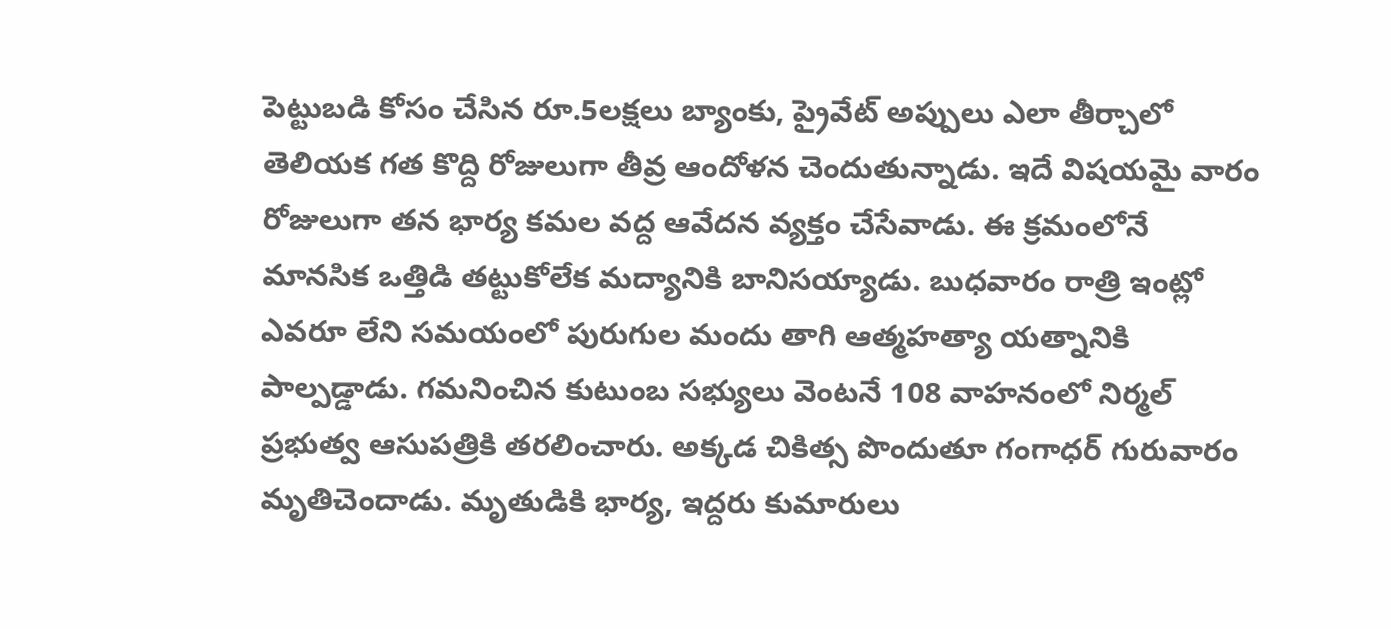పెట్టుబడి కోసం చేసిన రూ.5లక్షలు బ్యాంకు, ప్రైవేట్‌ అప్పులు ఎలా తీర్చాలో తెలియక గత కొద్ది రోజులుగా తీవ్ర ఆందోళన చెందుతున్నాడు. ఇదే విషయమై వారం రోజులుగా తన భార్య కమల వద్ద ఆవేదన వ్యక్తం చేసేవాడు. ఈ క్రమంలోనే మానసిక ఒత్తిడి తట్టుకోలేక మద్యానికి బానిసయ్యాడు. బుధవారం రాత్రి ఇంట్లో ఎవరూ లేని సమయంలో పురుగుల మందు తాగి ఆత్మహత్యా యత్నానికి పాల్పడ్డాడు. గమనించిన కుటుంబ సభ్యులు వెంటనే 108 వాహనంలో నిర్మల్‌ ప్రభుత్వ ఆసుపత్రికి తరలించారు. అక్కడ చికిత్స పొందుతూ గంగాధర్‌ గురువారం మృతిచెందాడు. మృతుడికి భార్య, ఇద్దరు కుమారులు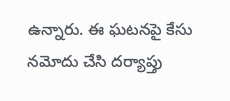ఉన్నారు. ఈ ఘటనపై కేసు నమోదు చేసి దర్యాప్తు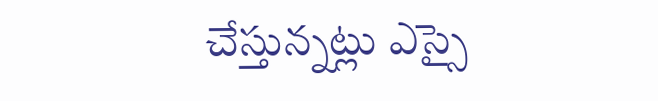చేస్తున్నట్లు ఎస్సై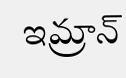ఇమ్రాన్‌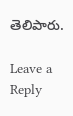తెలిపారు.

Leave a Reply